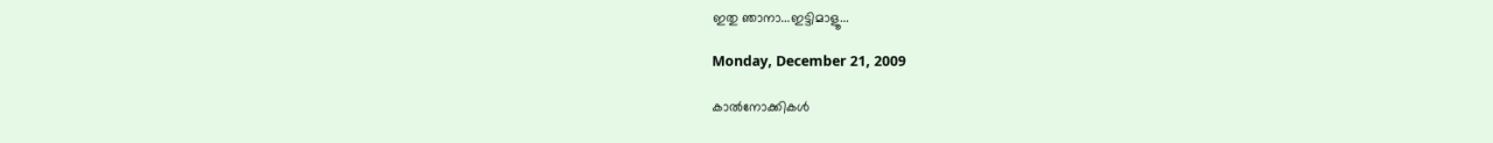ഇതു ഞാനാ...ഇട്ടിമാളൂ...

Monday, December 21, 2009

കാൽ‌നോക്കികൾ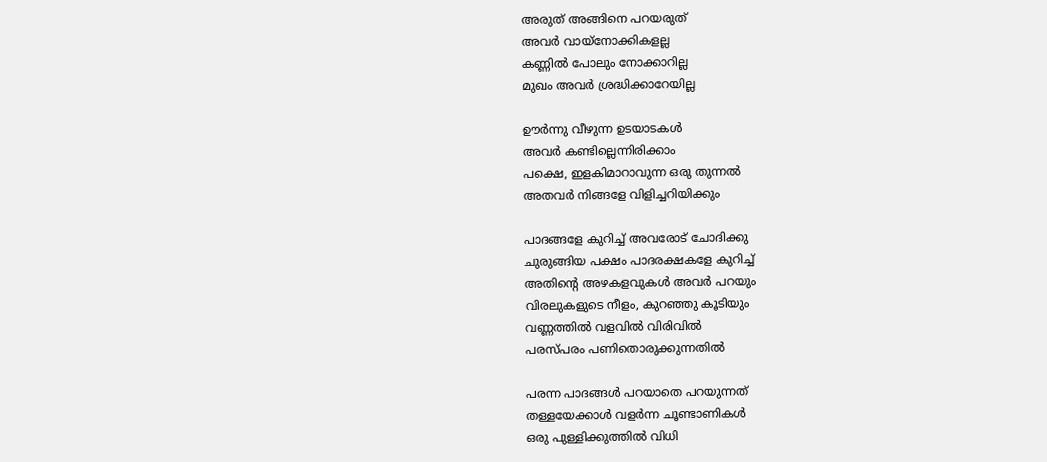അരുത് അങ്ങിനെ പറയരുത്
അവർ വായ്നോക്കികളല്ല
കണ്ണിൽ പോലും നോക്കാറില്ല
മുഖം അവർ ശ്രദ്ധിക്കാറേയില്ല

ഊർന്നു വീഴുന്ന ഉടയാടകൾ
അവർ കണ്ടില്ലെന്നിരിക്കാം
പക്ഷെ, ഇളകിമാറാവുന്ന ഒരു തുന്നൽ
അതവർ നിങ്ങളേ വിളിച്ചറിയിക്കും

പാദങ്ങളേ കുറിച്ച് അവരോട് ചോദിക്കു
ചുരുങ്ങിയ പക്ഷം പാദരക്ഷകളേ കുറിച്ച്
അതിന്റെ അഴകളവുകൾ അവർ പറയും
വിരലുകളുടെ നീളം, കുറഞ്ഞു കൂടിയും
വണ്ണത്തിൽ വളവിൽ വിരിവിൽ
പരസ്പരം പണിതൊരുക്കുന്നതിൽ

പരന്ന പാദങ്ങൾ പറയാതെ പറയുന്നത്
തള്ളയേക്കാൾ വളർന്ന ചൂണ്ടാണികൾ
ഒരു പുള്ളിക്കുത്തിൽ വിധി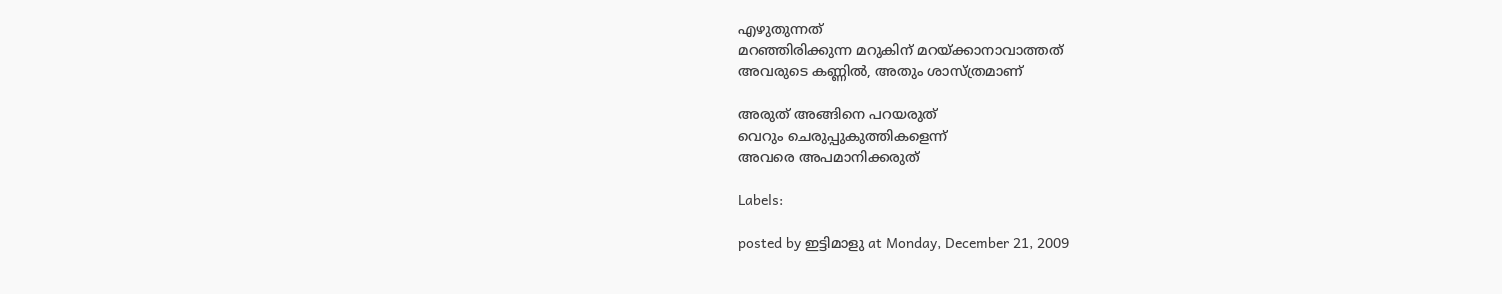എഴുതുന്നത്
മറഞ്ഞിരിക്കുന്ന മറുകിന് മറയ്ക്കാനാവാത്തത്
അവരുടെ കണ്ണിൽ, അതും ശാസ്ത്രമാണ്

അരുത് അങ്ങിനെ പറയരുത്
വെറും ചെരുപ്പുകുത്തികളെന്ന്
അവരെ അപമാനിക്കരുത്

Labels:

posted by ഇട്ടിമാളു at Monday, December 21, 2009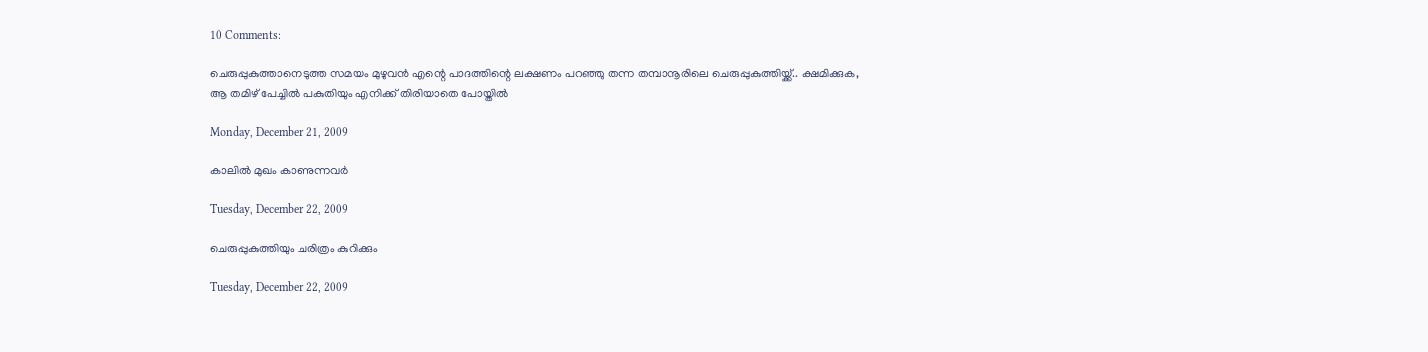10 Comments:

ചെരുപ്പുകുത്താനെടുത്ത സമയം മുഴുവൻ എന്റെ പാദത്തിന്റെ ലക്ഷണം പറഞ്ഞു തന്ന തമ്പാനൂരിലെ ചെരുപ്പുകുത്തിയ്ക്ക്.. ക്ഷമിക്കുക, ആ തമിഴ് പേച്ചിൽ പകുതിയും എനിക്ക് തിരിയാതെ പോയ്തിൽ

Monday, December 21, 2009

കാലില്‍ മുഖം കാണുന്നവര്‍

Tuesday, December 22, 2009

ചെരുപ്പുകുത്തിയും ചരിത്രം കുറിക്കും

Tuesday, December 22, 2009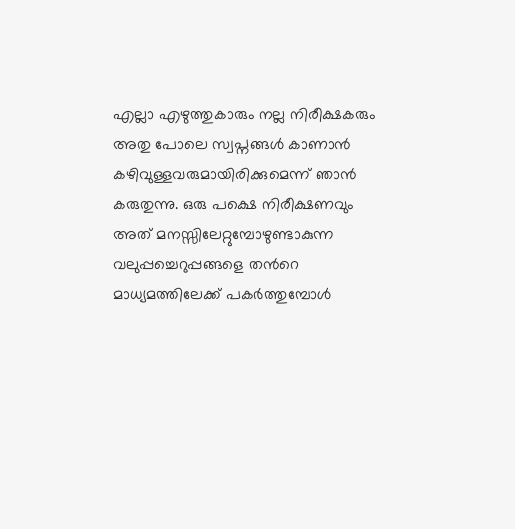എല്ലാ എഴുത്തുകാരും നല്ല നിരീക്ഷകരും അതു പോലെ സ്വപ്നങ്ങള്‍ കാണാന്‍ കഴിവുള്ളവരുമായിരിക്കുമെന്ന് ഞാന്‍ കരുതുന്നു. ഒരു പക്ഷെ നിരീക്ഷണവും അത് മനസ്സിലേറ്റുമ്പോഴുണ്ടാകുന്ന വലുപ്പച്ചെറുപ്പങ്ങളെ തന്‍റെ മാധ്യമത്തിലേക്ക് പകര്‍ത്തുമ്പോള്‍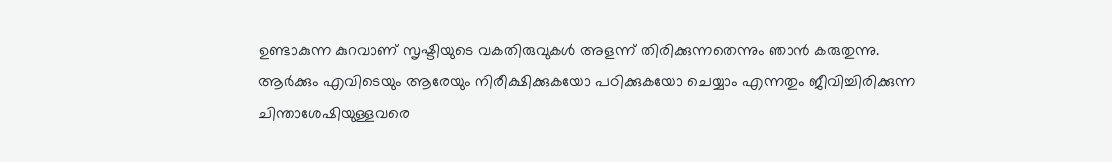ഉണ്ടാകുന്ന കുറവാണ് സൃഷ്ടിയുടെ വകതിരുവുകള്‍ അളന്ന് തിരിക്കുന്നതെന്നും ഞാന്‍ കരുതുന്നു.
ആര്‍ക്കും എവിടെയും ആരേയും നിരീക്ഷിക്കുകയോ പഠിക്കുകയോ ചെയ്യാം എന്നതും ജീവിച്ചിരിക്കുന്ന ചിന്താശേഷിയുള്ളവരെ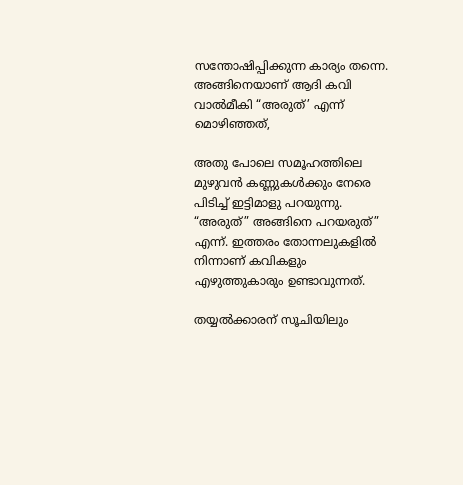സന്തോഷിപ്പിക്കുന്ന കാര്യം തന്നെ. അങ്ങിനെയാണ് ആദി കവി വാല്‍മീകി “അരുത്’ എന്ന് മൊഴിഞ്ഞത്,

അതു പോലെ സമൂഹത്തിലെ മുഴുവന്‍ കണ്ണുകള്‍ക്കും നേരെ പിടിച്ച് ഇട്ടിമാളു പറയുന്നു. “അരുത്” അങ്ങിനെ പറയരുത്” എന്ന്. ഇത്തരം തോന്നലുകളില്‍ നിന്നാണ് കവികളും എഴുത്തുകാരും ഉണ്ടാവുന്നത്.

തയ്യല്‍ക്കാരന് സൂചിയിലും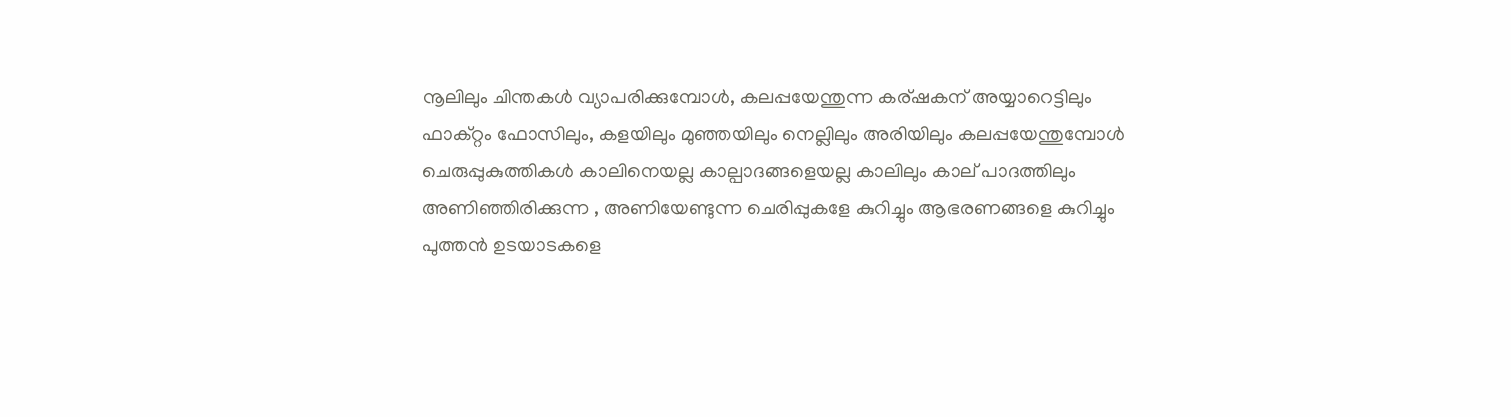നൂലിലും ചിന്തകള്‍ വ്യാപരിക്കുമ്പോള്‍, കലപ്പയേന്തുന്ന കര്ഷകന് അയ്യാറെട്ടിലും ഫാക്റ്റം ഫോസിലും, കളയിലും മുഞ്ഞയിലും നെല്ലിലും അരിയിലും കലപ്പയേന്തുമ്പോള്‍ ചെരുപ്പുകുത്തികള്‍ കാലിനെയല്ല കാല്പാദങ്ങളെയല്ല കാലിലും കാല് പാദത്തിലും അണിഞ്ഞിരിക്കുന്ന , അണിയേണ്ടുന്ന ചെരിപ്പുകളേ കുറിച്ചും ആഭരണങ്ങളെ കുറിച്ചും പുത്തന്‍ ഉടയാടകളെ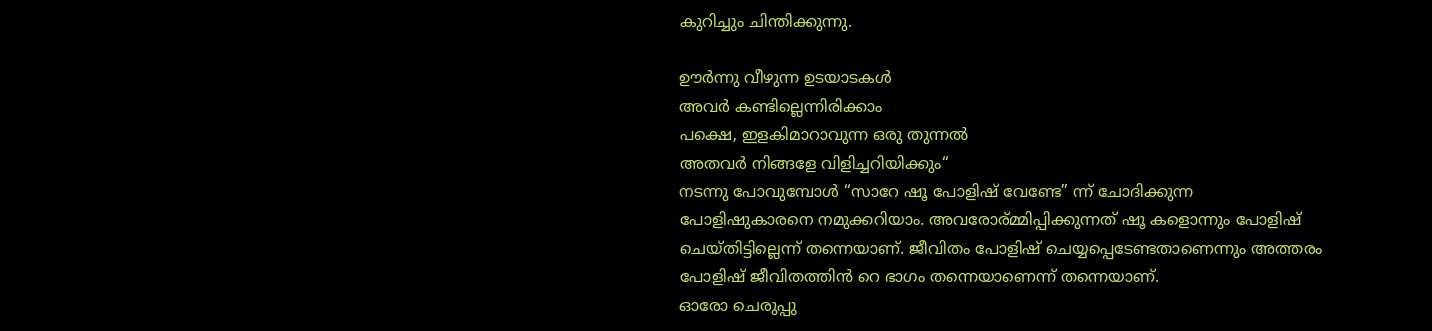കുറിച്ചും ചിന്തിക്കുന്നു.

ഊർന്നു വീഴുന്ന ഉടയാടകൾ
അവർ കണ്ടില്ലെന്നിരിക്കാം
പക്ഷെ, ഇളകിമാറാവുന്ന ഒരു തുന്നൽ
അതവർ നിങ്ങളേ വിളിച്ചറിയിക്കും“
നടന്നു പോവുമ്പോള്‍ “സാറേ ഷൂ പോളിഷ് വേണ്ടേ” ന്ന് ചോദിക്കുന്ന പോളിഷുകാരനെ നമുക്കറിയാം. അവരോര്മ്മിപ്പിക്കുന്നത് ഷൂ കളൊന്നും പോളിഷ് ചെയ്തിട്ടില്ലെന്ന് തന്നെയാണ്. ജീവിതം പോളിഷ് ചെയ്യപ്പെടേണ്ടതാണെന്നും അത്തരം പോളിഷ് ജീവിതത്തിന്‍ റെ ഭാഗം തന്നെയാണെന്ന് തന്നെയാണ്.
ഓരോ ചെരുപ്പു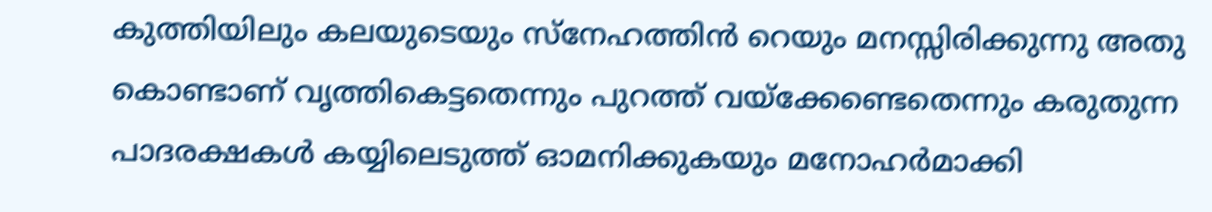കുത്തിയിലും കലയുടെയും സ്നേഹത്തിന്‍ റെയും മനസ്സിരിക്കുന്നു അതു കൊണ്ടാണ് വൃത്തികെട്ടതെന്നും പുറത്ത് വയ്ക്കേണ്ടെതെന്നും കരുതുന്ന പാദരക്ഷകള്‍ കയ്യിലെടുത്ത് ഓമനിക്കുകയും മനോഹര്‍മാക്കി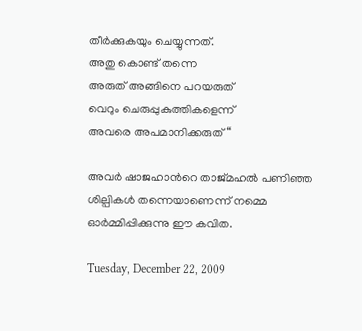തീര്‍ക്കുകയും ചെയ്യുന്നത്.
അതു കൊണ്ട് തന്നെ
അരുത് അങ്ങിനെ പറയരുത്
വെറും ചെരുപ്പുകുത്തികളെന്ന്
അവരെ അപമാനിക്കരുത്“

അവര്‍ ഷാജഹാന്‍റെ താജ്മഹല്‍ പണിഞ്ഞ ശില്പികള്‍ തന്നെയാണെന്ന് നമ്മെ ഓര്‍മ്മിപ്പിക്കുന്നു ഈ കവിത.

Tuesday, December 22, 2009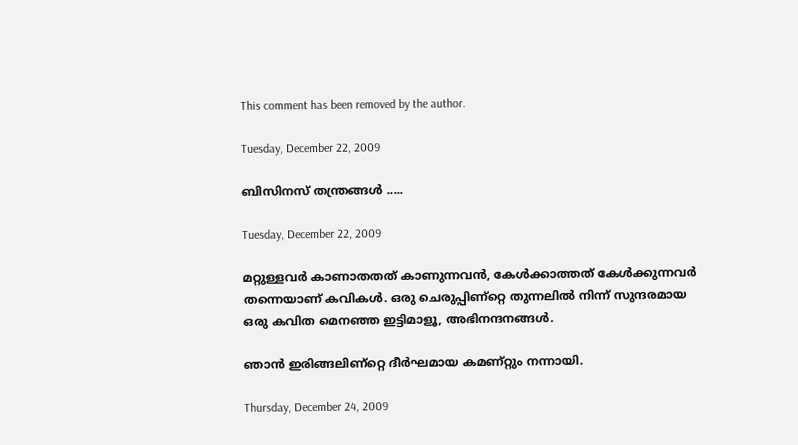This comment has been removed by the author.

Tuesday, December 22, 2009

ബിസിനസ് തന്ത്രങ്ങള്‍ .....

Tuesday, December 22, 2009

മറ്റുള്ളവര്‍ കാണാതതത്‌ കാണുന്നവന്‍, കേള്‍ക്കാത്തത്‌ കേള്‍ക്കുന്നവര്‍ തന്നെയാണ്‌ കവികള്‍. ഒരു ചെരുപ്പിണ്റ്റെ തുന്നലില്‍ നിന്ന്‌ സുന്ദരമായ ഒരു കവിത മെനഞ്ഞ ഇട്ടിമാളൂ, അഭിനന്ദനങ്ങള്‍.

ഞാന്‍ ഇരിങ്ങലിണ്റ്റെ ദീര്‍ഘമായ കമണ്റ്റും നന്നായി.

Thursday, December 24, 2009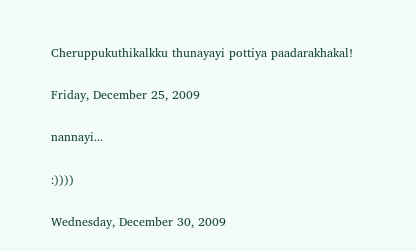Cheruppukuthikalkku thunayayi pottiya paadarakhakal!

Friday, December 25, 2009

nannayi...

:))))

Wednesday, December 30, 2009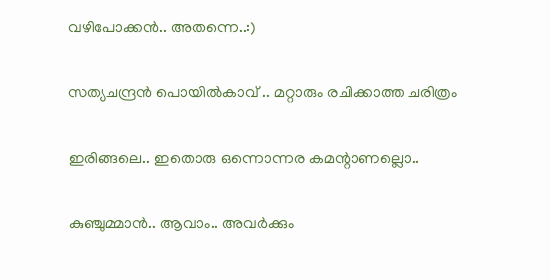വഴിപോക്കൻ.. അതന്നെ..:)

സത്യചന്ദ്രന്‍ പൊയില്‍കാവ്‌ .. മറ്റാരും രചിക്കാത്ത ചരിത്രം

ഇരിങ്ങലെ.. ഇതൊരു ഒന്നൊന്നര കമന്റാണല്ലൊ..

കുഞ്ചുമ്മാൻ.. ആവാം.. അവർക്കും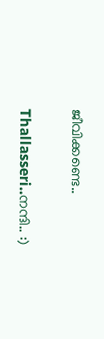ജീവിക്കണ്ടെ..

Thallasseri..നന്ദി.. :)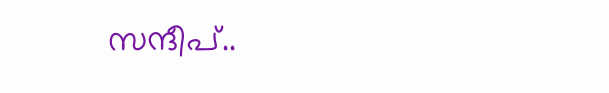സന്ദീപ്..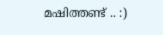മഷിത്തണ്ട് .. :)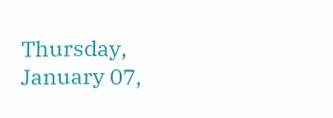Thursday, January 07,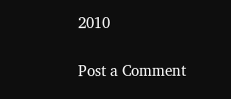2010

Post a Comment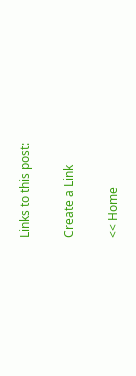Links to this post:

Create a Link

<< Home